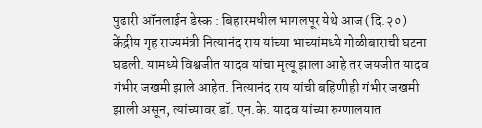पुढारी ऑनलाईन डेस्क : बिहारमधील भागलपूर येथे आज (दि.२०) केंद्रीय गृह राज्यमंत्री नित्यानंद राय यांच्या भाच्यांमध्ये गोळीबाराची घटना घडली. यामध्ये विश्वजीत यादव यांचा मृत्यू झाला आहे तर जयजीत यादव गंभीर जखमी झाले आहेत. नित्यानंद राय यांची बहिणीही गंभीर जखमी झाली असून, त्यांच्यावर डॉ. एन.के. यादव यांच्या रुग्णालयात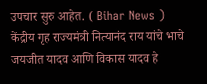उपचार सुरु आहेत. ( Bihar News )
केंद्रीय गृह राज्यमंत्री नित्यानंद राय यांचे भाचे जयजीत यादव आणि विकास यादव हे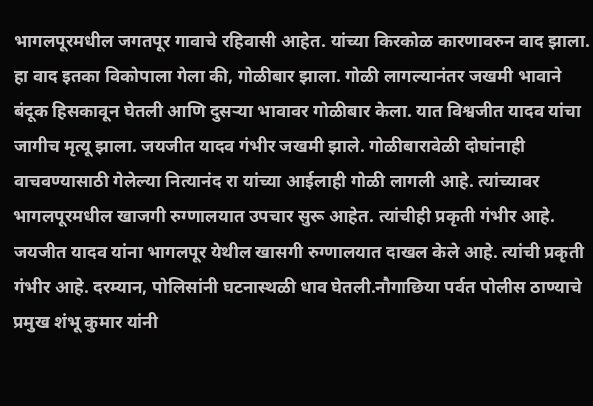भागलपूरमधील जगतपूर गावाचे रहिवासी आहेत. यांच्या किरकोळ कारणावरुन वाद झाला. हा वाद इतका विकोपाला गेला की, गोळीबार झाला. गोळी लागल्यानंतर जखमी भावाने बंदूक हिसकावून घेतली आणि दुसऱ्या भावावर गोळीबार केला. यात विश्वजीत यादव यांचा जागीच मृत्यू झाला. जयजीत यादव गंभीर जखमी झाले. गोळीबारावेळी दोघांनाही वाचवण्यासाठी गेलेल्या नित्यानंद रा यांच्या आईलाही गोळी लागली आहे. त्यांच्यावर भागलपूरमधील खाजगी रुग्णालयात उपचार सुरू आहेत. त्यांचीही प्रकृती गंभीर आहे.
जयजीत यादव यांना भागलपूर येथील खासगी रुग्णालयात दाखल केले आहे. त्यांची प्रकृती गंभीर आहे. दरम्यान, पोलिसांनी घटनास्थळी धाव घेतली.नौगाछिया पर्वत पोलीस ठाण्याचे प्रमुख शंभू कुमार यांनी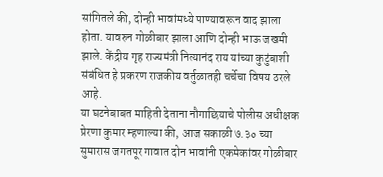सांगितले की, दोन्ही भावांमध्ये पाण्यावरून वाद झाला होता. यावरुन गोळीबार झाला आणि दोन्ही भाऊ जखमी झाले. केंद्रीय गृह राज्यमंत्री नित्यानंद राय यांच्या कुटुंबाशी संबंधित हे प्रकरण राजकीय वर्तुळातही चर्चेचा विषय ठरले आहे.
या घटनेबाबत माहिती देताना नौगाछियाचे पोलीस अधीक्षक प्रेरणा कुमार म्हणाल्या की, आज सकाळी ७.३० च्या सुमारास जगतपूर गावात दोन भावांनी एकमेकांवर गोळीबार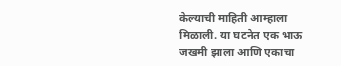केल्याची माहिती आम्हाला मिळाली. या घटनेत एक भाऊ जखमी झाला आणि एकाचा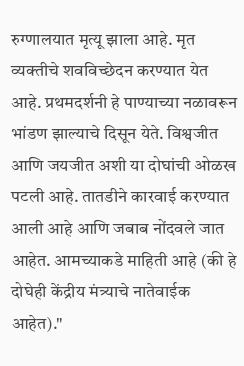रुग्णालयात मृत्यू झाला आहे. मृत व्यक्तीचे शवविच्छेदन करण्यात येत आहे. प्रथमदर्शनी हे पाण्याच्या नळावरून भांडण झाल्याचे दिसून येते. विश्वजीत आणि जयजीत अशी या दोघांची ओळख पटली आहे. तातडीने कारवाई करण्यात आली आहे आणि जबाब नोंदवले जात आहेत. आमच्याकडे माहिती आहे (की हे दोघेही केंद्रीय मंत्र्याचे नातेवाईक आहेत)."